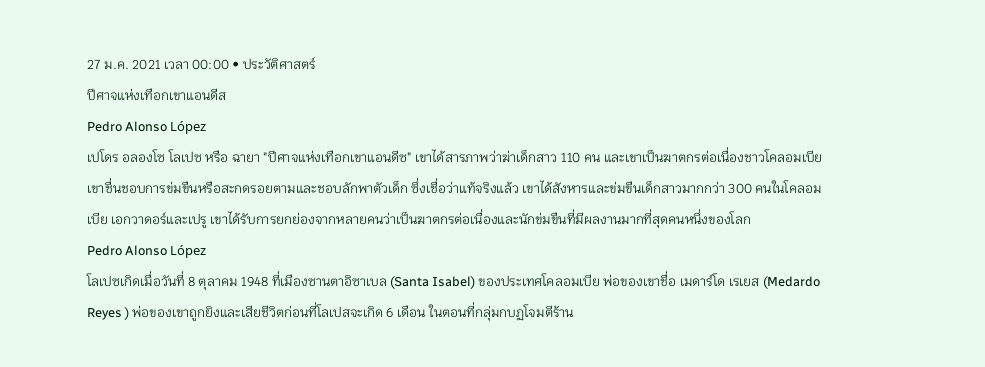27 ม.ค. 2021 เวลา 00:00 • ประวัติศาสตร์
ปีศาจแห่งเทือกเขาแอนดีส
Pedro Alonso López
เปโดร อลองโซ โลเปซ หรือ ฉายา "ปีศาจแห่งเทือกเขาแอนดีซ" เขาได้สารภาพว่าฆ่าเด็กสาว 110 คน และเขาเป็นฆาตกรต่อเนื่องชาวโคลอมเบีย เขาชื่นชอบการข่มขืนหรือสะกดรอยตามและชอบลักพาตัวเด็ก ซึ่งเชื่อว่าแท้จริงแล้ว เขาได้สังหารและข่มขืนเด็กสาวมากกว่า 300 คนในโคลอมเบีย เอกวาดอร์และเปรู เขาได้รับการยกย่องจากหลายคนว่าเป็นฆาตกรต่อเนื่องและนักข่มขืนที่มีผลงานมากที่สุดคนหนึ่งของโลก
Pedro Alonso López
โลเปซเกิดเมื่อวันที่ 8 ตุลาคม 1948 ที่เมืองซานตาอิซาเบล (Santa Isabel) ของประเทศโคลอมเบีย พ่อของเขาชื่อ เมดาร์โด เรเยส (Medardo Reyes ) พ่อของเขาถูกยิงและเสียชีวิตก่อนที่โลเปสจะเกิด 6 เดือน ในตอนที่กลุ่มกบฏโจมตีร้าน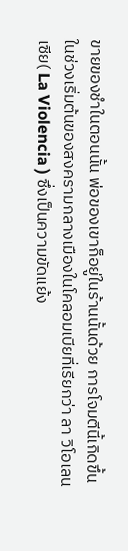ขายของชำในตอนนั้น พ่อของเขาก็อยู่ในร้านนั้นด้วย การโจมตีนี้เกิดขึ้นในช่วงเริ่มต้นของสงครามกลางเมืองในโคลอมเบียที่เรียกว่า ลา วิโอเลนเซีย( La Violencia ) ซึ่งเป็นความขัดแย้ง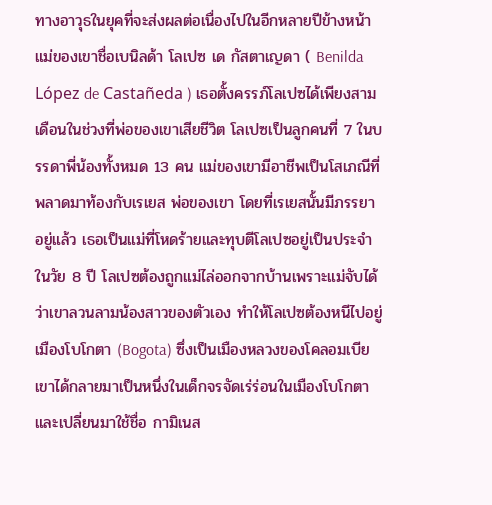ทางอาวุธในยุคที่จะส่งผลต่อเนื่องไปในอีกหลายปีข้างหน้า แม่ของเขาชื่อเบนิลด้า โลเปซ เด กัสตาเญดา ( Benilda López de Castañeda ) เธอตั้งครรภ์โลเปซได้เพียงสามเดือนในช่วงที่พ่อของเขาเสียชีวิต โลเปซเป็นลูกคนที่ 7 ในบรรดาพี่น้องทั้งหมด 13 คน แม่ของเขามีอาชีพเป็นโสเภณีที่พลาดมาท้องกับเรเยส พ่อของเขา โดยที่เรเยสนั้นมีภรรยาอยู่แล้ว เธอเป็นแม่ที่โหดร้ายและทุบตีโลเปซอยู่เป็นประจำ
ในวัย 8 ปี โลเปซต้องถูกแม่ไล่ออกจากบ้านเพราะแม่จับได้ว่าเขาลวนลามน้องสาวของตัวเอง ทำให้โลเปซต้องหนีไปอยู่เมืองโบโกตา (Bogota) ซึ่งเป็นเมืองหลวงของโคลอมเบีย เขาได้กลายมาเป็นหนึ่งในเด็กจรจัดเร่ร่อนในเมืองโบโกตาและเปลี่ยนมาใช้ชื่อ กามิเนส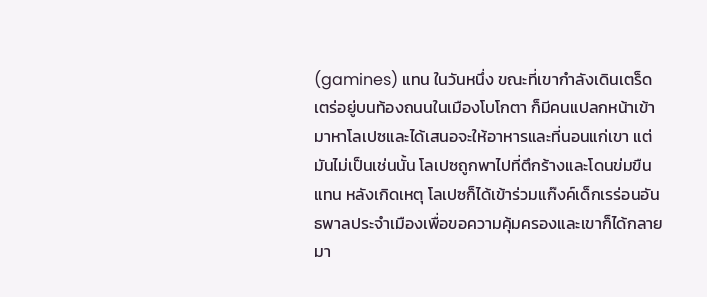(gamines) แทน ในวันหนึ่ง ขณะที่เขากำลังเดินเตร็ดเตร่อยู่บนท้องถนนในเมืองโบโกตา ก็มีคนแปลกหน้าเข้ามาหาโลเปซและได้เสนอจะให้อาหารและที่นอนแก่เขา แต่มันไม่เป็นเช่นนั้น โลเปซถูกพาไปที่ตึกร้างและโดนข่มขืนแทน หลังเกิดเหตุ โลเปซก็ได้เข้าร่วมแก๊งค์เด็กเรร่อนอันธพาลประจำเมืองเพื่อขอความคุ้มครองและเขาก็ได้กลายมา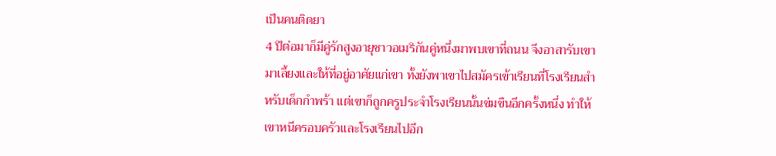เป็นคนติดยา
4 ปีต่อมาก็มีคู่รักสูงอายุชาวอเมริกันคู่หนึ่งมาพบเขาที่ถนน จึงอาสารับเขามาเลี้ยงและให้ที่อยู่อาศัยแก่เขา ทั้งยังพาเขาไปสมัครเข้าเรียนที่โรงเรียนสำหรับเด็กกำพร้า แต่เขาก็ถูกครูประจำโรงเรียนนั้นข่มขืนอีกครั้งหนึ่ง ทำให้เขาหนีครอบครัวและโรงเรียนไปอีก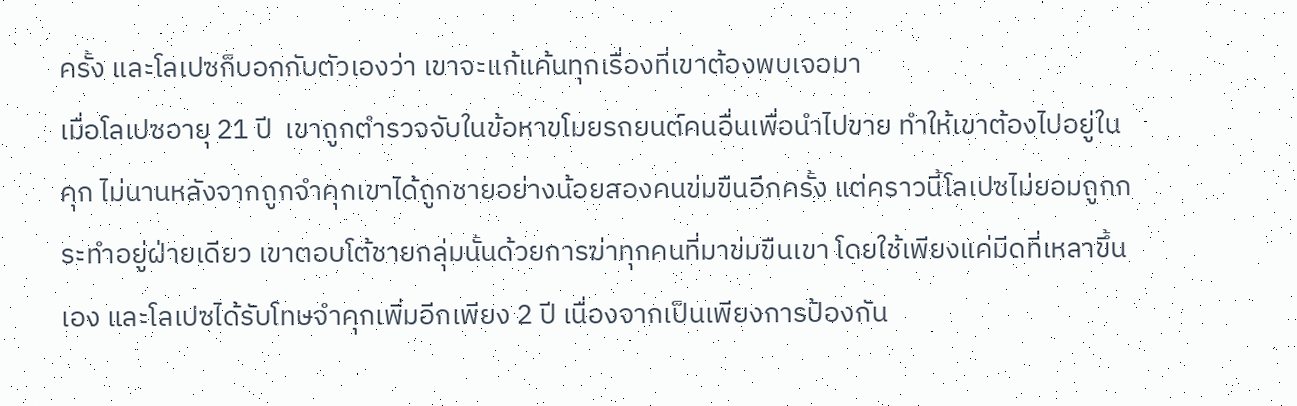ครั้ง และโลเปซก็บอกกับตัวเองว่า เขาจะแก้แค้นทุกเรื่องที่เขาต้องพบเจอมา
เมื่อโลเปซอายุ 21 ปี  เขาถูกตำรวจจับในข้อหาขโมยรถยนต์คนอื่นเพื่อนำไปขาย ทำให้เขาต้องไปอยู่ในคุก ไม่นานหลังจากถูกจำคุกเขาได้ถูกชายอย่างน้อยสองคนข่มขืนอีกครั้ง แต่คราวนี้โลเปซไม่ยอมถูกกระทำอยู่ฝ่ายเดียว เขาตอบโต้ชายกลุ่มนั้นด้วยการฆ่าทุกคนที่มาข่มขืนเขา โดยใช้เพียงแค่มีดที่เหลาขึ้นเอง และโลเปซได้รับโทษจำคุกเพิ่มอีกเพียง 2 ปี เนื่องจากเป็นเพียงการป้องกัน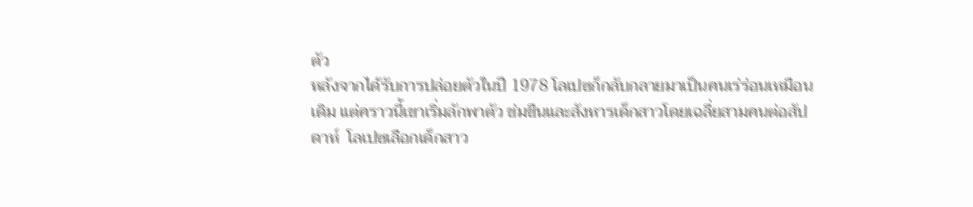ตัว
หลังจากได้รับการปล่อยตัวในปี 1978 โลเปซก็กลับกลายมาเป็นคนเร่ร่อนเหมือนเดิม แต่คราวนี้เขาเริ่มลักพาตัว ข่มขืนและสังหารเด็กสาวโดยเฉลี่ยสามคนต่อสัปดาห์  โลเปซเลือกเด็กสาว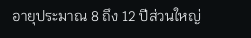อายุประมาณ 8 ถึง 12 ปีส่วนใหญ่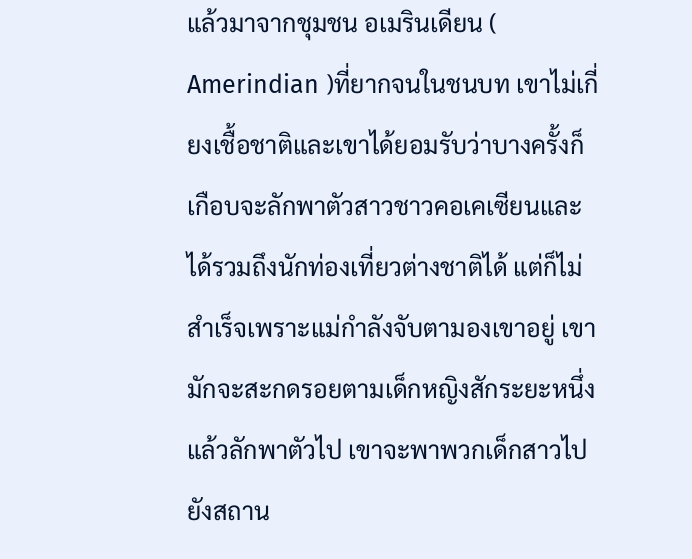แล้วมาจากชุมชน อเมรินเดียน ( Amerindian )ที่ยากจนในชนบท เขาไม่เกี่ยงเชื้อชาติและเขาได้ยอมรับว่าบางครั้งก็เกือบจะลักพาตัวสาวชาวคอเคเซียนและได้รวมถึงนักท่องเที่ยวต่างชาติได้ แต่ก็ไม่สำเร็จเพราะแม่กำลังจับตามองเขาอยู่ เขามักจะสะกดรอยตามเด็กหญิงสักระยะหนึ่งแล้วลักพาตัวไป เขาจะพาพวกเด็กสาวไปยังสถาน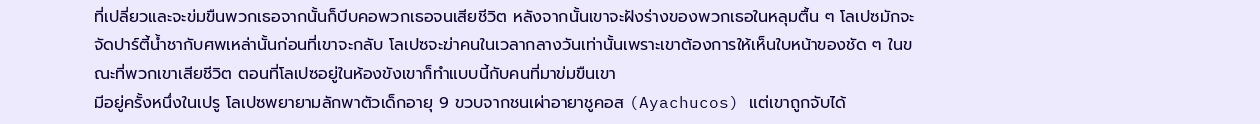ที่เปลี่ยวและจะข่มขืนพวกเธอจากนั้นก็บีบคอพวกเธอจนเสียชีวิต หลังจากนั้นเขาจะฝังร่างของพวกเธอในหลุมตื้น ๆ โลเปซมักจะจัดปาร์ตี้น้ำชากับศพเหล่านั้นก่อนที่เขาจะกลับ โลเปซจะฆ่าคนในเวลากลางวันเท่านั้นเพราะเขาต้องการให้เห็นใบหน้าของชัด ๆ ในขณะที่พวกเขาเสียชีวิต ตอนที่โลเปซอยู่ในห้องขังเขาก็ทำแบบนี้กับคนที่มาข่มขืนเขา
มีอยู่ครั้งหนึ่งในเปรู โลเปซพยายามลักพาตัวเด็กอายุ 9 ขวบจากชนเผ่าอายาชูคอส (Ayachucos) แต่เขาถูกจับได้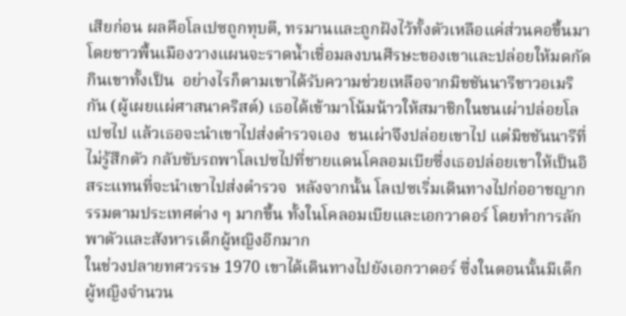เสียก่อน ผลคือโลเปซถูกทุบตี, ทรมานและถูกฝังไว้ทั้งตัวเหลือแค่ส่วนคอขึ้นมา โดยชาวพื้นเมืองวางแผนจะราดน้ำเชื่อมลงบนศีรษะของเขาและปล่อยให้มดกัดกินเขาทั้งเป็น  อย่างไรก็ตามเขาได้รับความช่วยเหลือจากมิชชันนารีชาวอเมริกัน (ผู้เผยแผ่ศาสนาคริสต์) เธอได้เข้ามาโน้มน้าวให้สมาชิกในชนเผ่าปล่อยโลเปซไป แล้วเธอจะนำเขาไปส่งตำรวจเอง  ชนเผ่าจึงปล่อยเขาไป แต่มิชชันนารีที่ไม่รู้สึกตัว กลับขับรถพาโลเปซไปที่ชายแดนโคลอมเบียซึ่งเธอปล่อยเขาให้เป็นอิสระแทนที่จะนำเขาไปส่งตำรวจ  หลังจากนั้น โลเปซเริ่มเดินทางไปก่ออาชญากรรมตามประเทศต่าง ๆ มากขึ้น ทั้งในโคลอมเบียและเอกวาดอร์ โดยทำการลักพาตัวและสังหารเด็กผู้หญิงอีกมาก
ในช่วงปลายทศวรรษ 1970 เขาได้เดินทางไปยังเอกวาดอร์ ซึ่งในตอนนั้นมีเด็กผู้หญิงจำนวน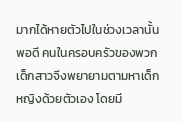มากได้หายตัวไปในช่วงเวลานั้นพอดี คนในครอบครัวของพวกเด็กสาวจึงพยายามตามหาเด็กหญิงด้วยตัวเอง โดยมี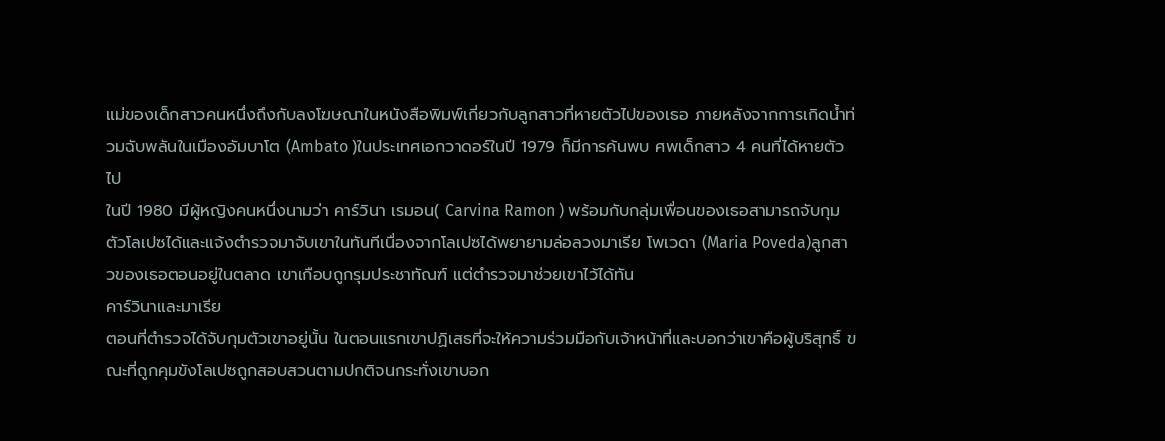แม่ของเด็กสาวคนหนึ่งถึงกับลงโฆษณาในหนังสือพิมพ์เกี่ยวกับลูกสาวที่หายตัวไปของเธอ ภายหลังจากการเกิดน้ำท่วมฉับพลันในเมืองอัมบาโต (Ambato )ในประเทศเอกวาดอร์ในปี 1979 ก็มีการค้นพบ ศพเด็กสาว 4 คนที่ได้หายตัวไป
ในปี 1980 มีผู้หญิงคนหนึ่งนามว่า คาร์วินา เรมอน( Carvina Ramon ) พร้อมกับกลุ่มเพื่อนของเธอสามารถจับกุมตัวโลเปซได้และแจ้งตำรวจมาจับเขาในทันทีเนื่องจากโลเปซได้พยายามล่อลวงมาเรีย โพเวดา (Maria Poveda)ลูกสาวของเธอตอนอยู่ในตลาด เขาเกือบถูกรุมประชาทัณฑ์ แต่ตำรวจมาช่วยเขาไว้ได้ทัน
คาร์วินาและมาเรีย
ตอนที่ตำรวจได้จับกุมตัวเขาอยู่นั้น ในตอนแรกเขาปฏิเสธที่จะให้ความร่วมมือกับเจ้าหน้าที่และบอกว่าเขาคือผู้บริสุทธิ์ ขณะที่ถูกคุมขังโลเปซถูกสอบสวนตามปกติจนกระทั่งเขาบอก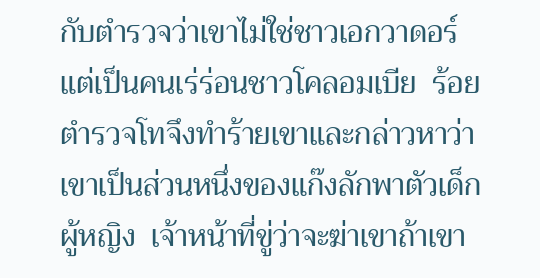กับตำรวจว่าเขาไม่ใช่ชาวเอกวาดอร์ แต่เป็นคนเร่ร่อนชาวโคลอมเบีย  ร้อยตำรวจโทจึงทำร้ายเขาและกล่าวหาว่าเขาเป็นส่วนหนึ่งของแก๊งลักพาตัวเด็กผู้หญิง  เจ้าหน้าที่ขู่ว่าจะฆ่าเขาถ้าเขา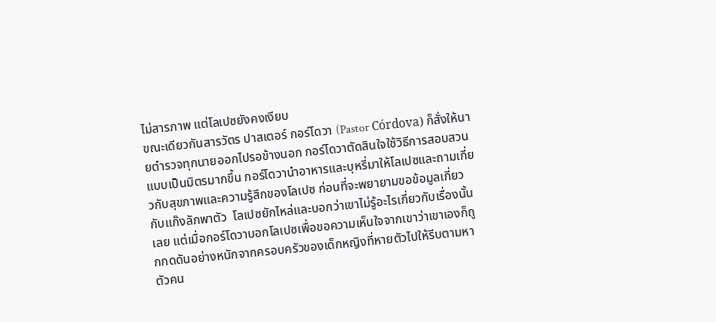ไม่สารภาพ แต่โลเปซยังคงเงียบ
ขณะเดียวกันสารวัตร ปาสเตอร์ กอร์โดวา (Pastor Córdova) ก็สั่งให้นายตำรวจทุกนายออกไปรอข้างนอก กอร์โดวาตัดสินใจใช้วิธีการสอบสวนแบบเป็นมิตรมากขึ้น กอร์โดวานำอาหารและบุหรี่มาให้โลเปซและถามเกี่ยวกับสุขภาพและความรู้สึกของโลเปซ ก่อนที่จะพยายามขอข้อมูลเกี่ยวกับแก๊งลักพาตัว  โลเปซยักไหล่และบอกว่าเขาไม่รู้อะไรเกี่ยวกับเรื่องนั้นเลย แต่เมื่อกอร์โดวาบอกโลเปซเพื่อขอความเห็นใจจากเขาว่าเขาเองก็ถูกกดดันอย่างหนักจากครอบครัวของเด็กหญิงที่หายตัวไปให้รีบตามหาตัวคน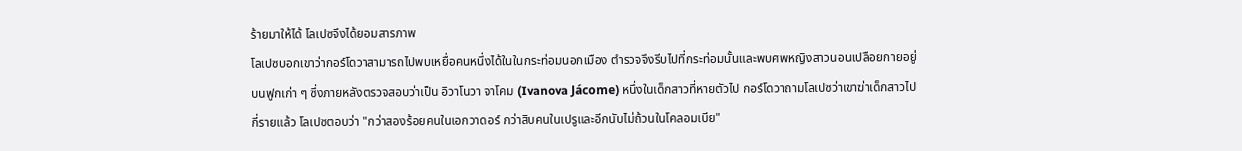ร้ายมาให้ได้ โลเปซจึงได้ยอมสารภาพ
โลเปซบอกเขาว่ากอร์โดวาสามารถไปพบเหยื่อคนหนึ่งได้ในในกระท่อมนอกเมือง ตำรวจจึงรีบไปที่กระท่อมนั้นและพบศพหญิงสาวนอนเปลือยกายอยู่บนฟูกเก่า ๆ ซึ่งภายหลังตรวจสอบว่าเป็น อิวาโนวา จาโคม (Ivanova Jácome) หนึ่งในเด็กสาวที่หายตัวไป กอร์โดวาถามโลเปซว่าเขาฆ่าเด็กสาวไปกี่รายแล้ว โลเปซตอบว่า "กว่าสองร้อยคนในเอกวาดอร์ กว่าสิบคนในเปรูและอีกนับไม่ถ้วนในโคลอมเบีย"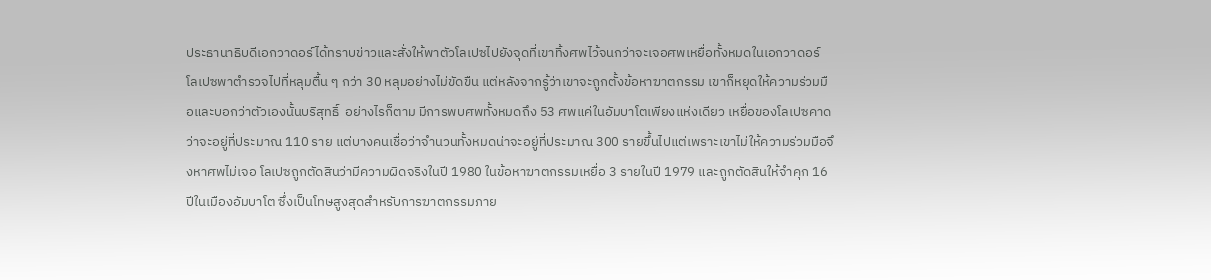ประธานาธิบดีเอกวาดอร์ได้ทราบข่าวและสั่งให้พาตัวโลเปซไปยังจุดที่เขาทิ้งศพไว้จนกว่าจะเจอศพเหยื่อทั้งหมดในเอกวาดอร์
โลเปซพาตำรวจไปที่หลุมตื้น ๆ กว่า 30 หลุมอย่างไม่ขัดขืน แต่หลังจากรู้ว่าเขาจะถูกตั้งข้อหาฆาตกรรม เขาก็หยุดให้ความร่วมมือและบอกว่าตัวเองนั้นบริสุทธิ์  อย่างไรก็ตาม มีการพบศพทั้งหมดถึง 53 ศพแค่ในอัมบาโตเพียงแห่งเดียว เหยื่อของโลเปซคาดว่าจะอยู่ที่ประมาณ 110 ราย แต่บางคนเชื่อว่าจำนวนทั้งหมดน่าจะอยู่ที่ประมาณ 300 รายขึ้นไปแต่เพราะเขาไม่ให้ความร่วมมือจึงหาศพไม่เจอ โลเปซถูกตัดสินว่ามีความผิดจริงในปี 1980 ในข้อหาฆาตกรรมเหยื่อ 3 รายในปี 1979 และถูกตัดสินให้จำคุก 16 ปีในเมืองอัมบาโต ซึ่งเป็นโทษสูงสุดสำหรับการฆาตกรรมภาย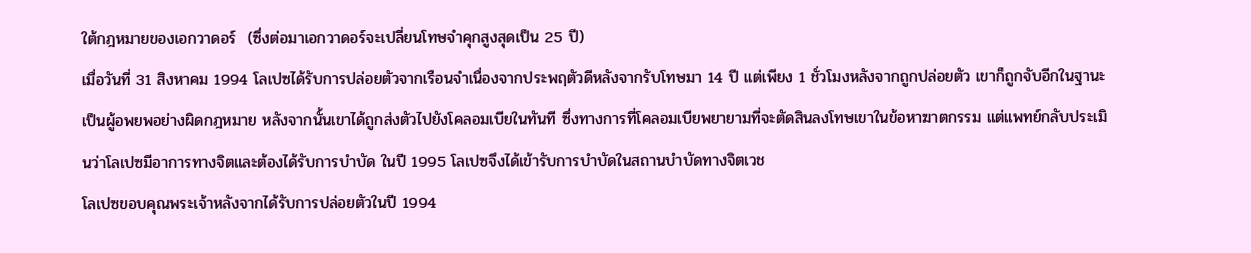ใต้กฎหมายของเอกวาดอร์  (ซึ่งต่อมาเอกวาดอร์จะเปลี่ยนโทษจำคุกสูงสุดเป็น 25 ปี)
เมื่อวันที่ 31 สิงหาคม 1994 โลเปซได้รับการปล่อยตัวจากเรือนจำเนื่องจากประพฤตัวดีหลังจากรับโทษมา 14 ปี แต่เพียง 1 ชั่วโมงหลังจากถูกปล่อยตัว เขาก็ถูกจับอีกในฐานะเป็นผู้อพยพอย่างผิดกฎหมาย หลังจากนั้นเขาได้ถูกส่งตัวไปยังโคลอมเบียในทันที ซึ่งทางการที่โคลอมเบียพยายามที่จะตัดสินลงโทษเขาในข้อหาฆาตกรรม แต่แพทย์กลับประเมินว่าโลเปซมีอาการทางจิตและต้องได้รับการบำบัด ในปี 1995 โลเปซจึงได้เข้ารับการบำบัดในสถานบำบัดทางจิตเวช
โลเปซขอบคุณพระเจ้าหลังจากได้รับการปล่อยตัวในปี 1994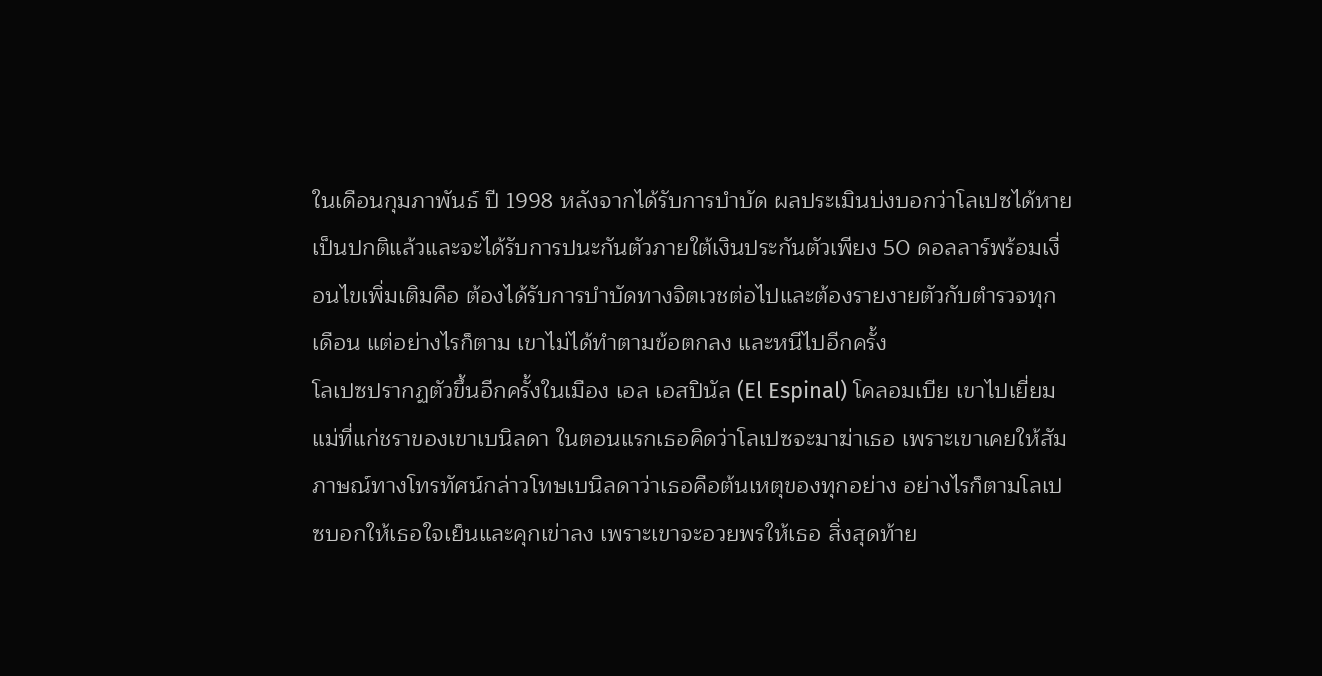ในเดือนกุมภาพันธ์ ปี 1998 หลังจากได้รับการบำบัด ผลประเมินบ่งบอกว่าโลเปซได้หายเป็นปกติแล้วและจะได้รับการปนะกันตัวภายใต้เงินประกันตัวเพียง 50 ดอลลาร์พร้อมเงื่อนไขเพิ่มเติมคือ ต้องได้รับการบำบัดทางจิตเวชต่อไปและต้องรายงายตัวกับตำรวจทุกเดือน แต่อย่างไรก็ตาม เขาไม่ได้ทำตามข้อตกลง และหนีไปอีกครั้ง
โลเปซปรากฏตัวขึ้นอีกครั้งในเมือง เอล เอสปินัล (El Espinal) โคลอมเบีย เขาไปเยี่ยมแม่ที่แก่ชราของเขาเบนิลดา ในตอนแรกเธอคิดว่าโลเปซจะมาฆ่าเธอ เพราะเขาเคยให้สัมภาษณ์ทางโทรทัศน์กล่าวโทษเบนิลดาว่าเธอคือต้นเหตุของทุกอย่าง อย่างไรก็ตามโลเปซบอกให้เธอใจเย็นและคุกเข่าลง เพราะเขาจะอวยพรให้เธอ สิ่งสุดท้าย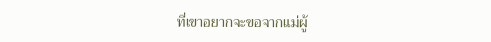ที่เขาอยากจะขอจากแม่ผู้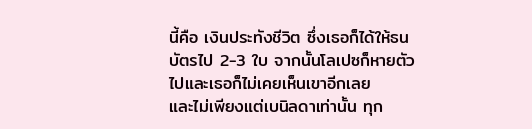นี้คือ เงินประทังชีวิต ซึ่งเธอก็ได้ให้ธนบัตรไป 2-3 ใบ จากนั้นโลเปซก็หายตัวไปและเธอก็ไม่เคยเห็นเขาอีกเลย
และไม่เพียงแต่เบนิลดาเท่านั้น ทุก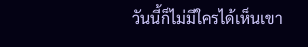วันนี้ก็ไม่มีใครได้เห็นเขา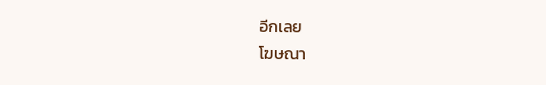อีกเลย
โฆษณา